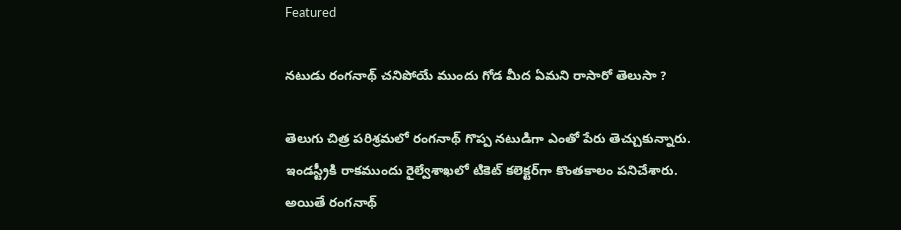Featured

నటుడు రంగనాథ్ చనిపోయే ముందు గోడ మీద ఏమని రాసారో తెలుసా ?

తెలుగు చిత్ర పరిశ్రమలో రంగనాథ్ గొప్ప నటుడిగా ఎంతో పేరు తెచ్చుకున్నారు. ఇండస్ట్రీకి రాకముందు రైల్వేశాఖలో టికెట్ కలెక్టర్‌గా కొంతకాలం పనిచేశారు. అయితే రంగనాథ్‌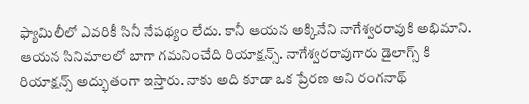ఫ్యామిలీలో ఎవరికీ సినీ నేపథ్యం లేదు. కానీ ఆయన అక్కినేని నాగేశ్వరరావుకి అభిమాని. ఆయన సినిమాలలో బాగా గమనించేది రియాక్షన్స్. నాగేశ్వరరావుగారు డైలాగ్స్ కి రియాక్షన్స్ అద్భుతంగా ఇస్తారు. నాకు అది కూడా ఒక ప్రేరణ అని రంగనాథ్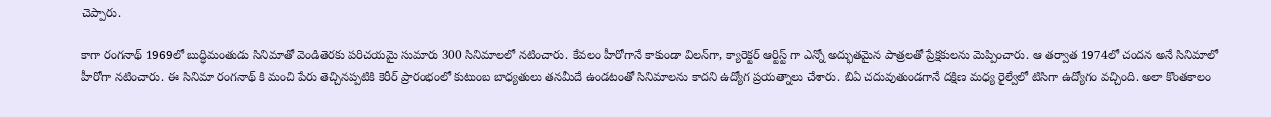చెప్పారు.

కాగా రంగనాథ్ 1969లో బుద్ధిమంతుడు సినిమాతో వెండితెరకు పరిచయమై సుమారు 300 సినిమాలలో నటించారు. కేవలం హీరోగానే కాకుండా విలన్‌గా, క్యారెక్టర్ ఆర్టిస్ట్ గా ఎన్నో అద్భుతమైన పాత్రలతో ప్రేక్షకులను మెప్పించారు. ఆ తర్వాత 1974లో చందన అనే సినిమాలో హీరోగా నటించారు. ఈ సినిమా రంగనాథ్ కి మంచి పేరు తెచ్చినప్పటికి కెరీర్ ప్రారంభంలో కుటుంబ బాధ్య‌తులు తనమీదే ఉండటంతో సినిమాలను కాద‌ని ఉద్యోగ ప్ర‌య‌త్నాలు చేశారు. బిఏ చ‌దువుతుండ‌గానే ద‌క్షిణ మ‌ధ్య రైల్వేలో టిసిగా ఉద్యోగం వ‌చ్చింది. అలా కొంతకాలం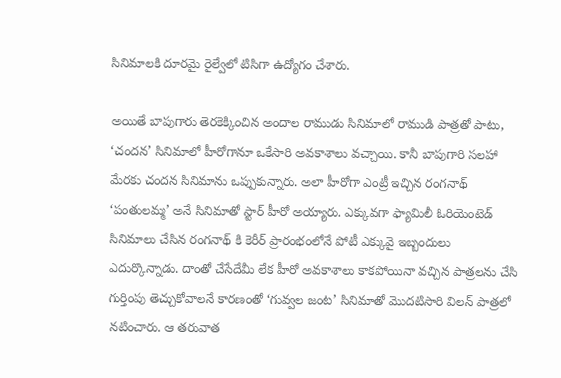సినిమాలకి దూరమై రైల్వేలో టిసిగా ఉద్యోగం చేశారు.

అయితే బాపుగారు తెరకెక్కించిన అందాల రాముడు సినిమాలో రాముడి పాత్రతో పాటు, ‘చంద‌న’ సినిమాలో హీరోగానూ ఒకేసారి అవకాశాలు వ‌చ్చాయి. కానీ బాపుగారి స‌ల‌హా మేరకు చంద‌న సినిమాను ఒప్పుకున్నారు. అలా హీరోగా ఎంట్రీ ఇచ్చిన రంగనాథ్ ‘పంతుల‌మ్మ’ అనే సినిమాతో స్టార్ హీరో అయ్యారు. ఎక్కువగా ఫ్యామిలీ ఓరియెంటెడ్ సినిమాలు చేసిన రంగనాథ్ కి కెరీర్ ప్రారంభంలోనే పోటీ ఎక్కువై ఇబ్బందులు ఎదుర్కొన్నాడు. దాంతో చేసేదేమీ లేక హీరో అవకాశాలు కాకపోయినా వచ్చిన పాత్రలను చేసి గుర్తింపు తెచ్చుకోవాలనే కారణంతో ‘గువ్వ‌ల జంట’ సినిమాతో మొదటిసారి విలన్ పాత్ర‌లో నటించారు. ఆ త‌రువాత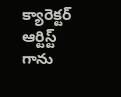క్యారెక్ట‌ర్ ఆర్టిస్ట్ గాను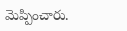మెప్పించారు.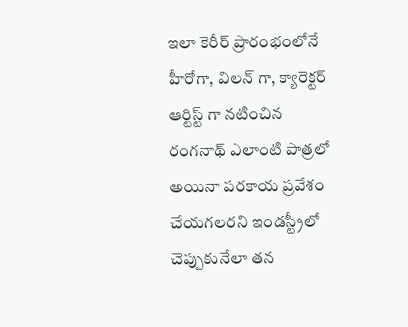ఇలా కెరీర్ ప్రారంభంలోనే హీరోగా, విలన్ గా, క్యారెక్టర్ ఆర్టిస్ట్ గా నటించిన రంగనాథ్ ఎలాంటి పాత్రలో అయినా పరకాయ ప్రవేశం చేయగలరని ఇండస్ట్రీలో చెప్పుకునేలా తన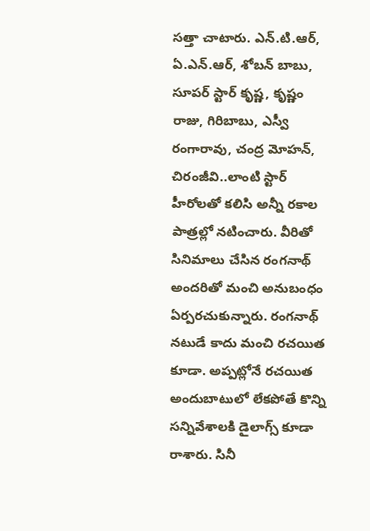సత్తా చాటారు. ఎన్.టి.ఆర్, ఏ.ఎన్.ఆర్, శోబన్ బాబు, సూపర్ స్టార్ కృష్ణ, కృష్ణం రాజు, గిరిబాబు, ఎస్వీ రంగారావు, చంద్ర మోహన్, చిరంజీవి..లాంటి స్టార్ హీరోలతో కలిసి అన్నీ రకాల పాత్రల్లో నటించారు. వీరితో సినిమాలు చేసిన రంగనాథ్ అందరితో మంచి అనుబంధం ఏర్పరచుకున్నారు. రంగనాథ్ నటుడే కాదు మంచి రచయిత కూడా. అప్పట్లోనే రచయిత అందుబాటులో లేకపోతే కొన్ని సన్నివేశాలకి డైలాగ్స్ కూడా రాశారు. సినీ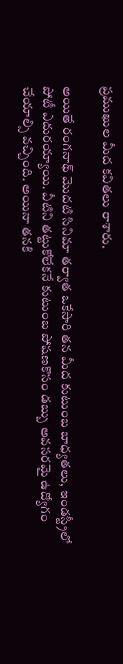ప్రముఖుల మీద కవితలు రాశారు.

అయితే రంగనాథ్ మొదటి సినిమా తర్వాత ఒకేసారి తన మీద కుటుంబ బాధ్యతలు, ఇండస్ట్రీలో పోటీ ఎదురయ్యాయి. వీటిని తట్టుకోలేకనే కుటుంబ పోషణకొసం డబ్బు అవసరమై ఉద్యోగం చేయాల్సి వచ్చింది. అయినా తనకి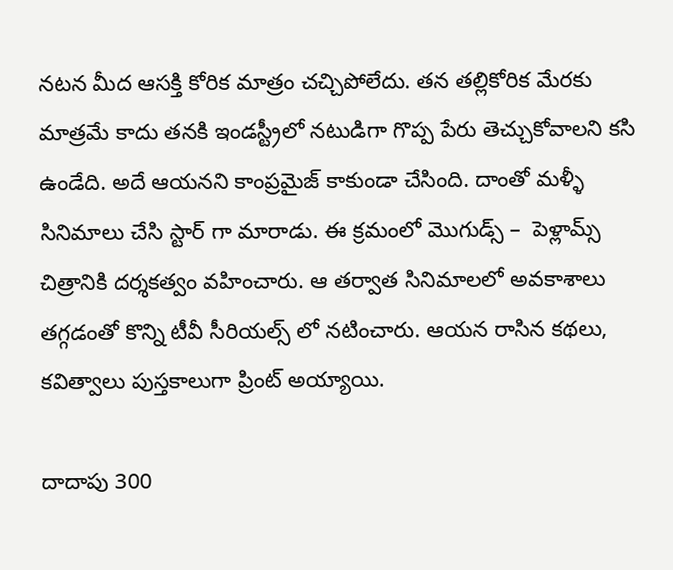నటన మీద ఆసక్తి కోరిక మాత్రం చచ్చిపోలేదు. తన తల్లికోరిక మేరకు మాత్రమే కాదు తనకి ఇండస్ట్రీలో నటుడిగా గొప్ప పేరు తెచ్చుకోవాలని కసి ఉండేది. అదే ఆయనని కాంప్రమైజ్ కాకుండా చేసింది. దాంతో మళ్ళీ సినిమాలు చేసి స్టార్ గా మారాడు. ఈ క్రమంలో మొగుడ్స్ –  పెళ్లామ్స్ చిత్రానికి దర్శకత్వం వహించారు. ఆ తర్వాత సినిమాలలో అవకాశాలు తగ్గడంతో కొన్ని టీవీ సీరియల్స్ లో నటించారు. ఆయన రాసిన కథలు, కవిత్వాలు పుస్తకాలుగా ప్రింట్ అయ్యాయి.

దాదాపు 300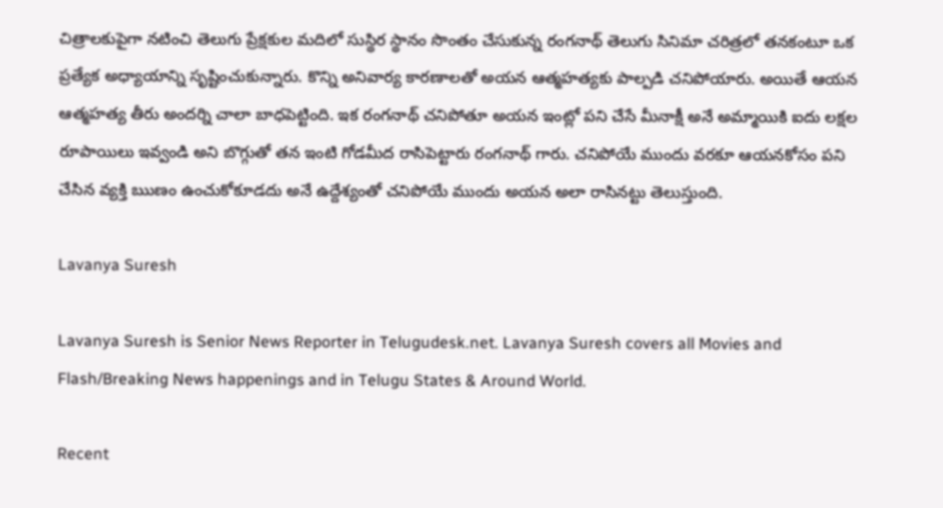చిత్రాలకుపైగా నటించి తెలుగు ప్రేక్షకుల మదిలో సుస్థిర స్థానం సొంతం చేసుకున్న రంగనాథ్ తెలుగు సినిమా చరిత్రలో తనకంటూ ఒక ప్రత్యేక అధ్యాయాన్ని సృష్టించుకున్నారు. కొన్ని అనివార్య కారణాలతో అయన ఆత్మహత్యకు పాల్పడి చనిపోయారు. అయితే ఆయన ఆత్మహత్య తీరు అందర్ని చాలా బాధపెట్టింది. ఇక రంగనాథ్ చనిపోతూ అయన ఇంట్లో పని చేసే మీనాక్షీ అనే అమ్మాయికి ఐదు లక్షల రూపాయిలు ఇవ్వండి అని బొగ్గుతో తన ఇంటి గోడమీద రాసిపెట్టారు రంగనాథ్ గారు. చనిపోయే ముందు వరకూ ఆయనకోసం పని చేసిన వ్యక్తి ఋణం ఉంచుకోకూడదు అనే ఉద్దేశ్యంతో చనిపోయే ముందు అయన అలా రాసినట్టు తెలుస్తుంది.

Lavanya Suresh

Lavanya Suresh is Senior News Reporter in Telugudesk.net. Lavanya Suresh covers all Movies and Flash/Breaking News happenings and in Telugu States & Around World.

Recent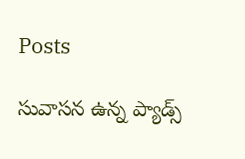Posts

సువాసన ఉన్న ప్యాడ్స్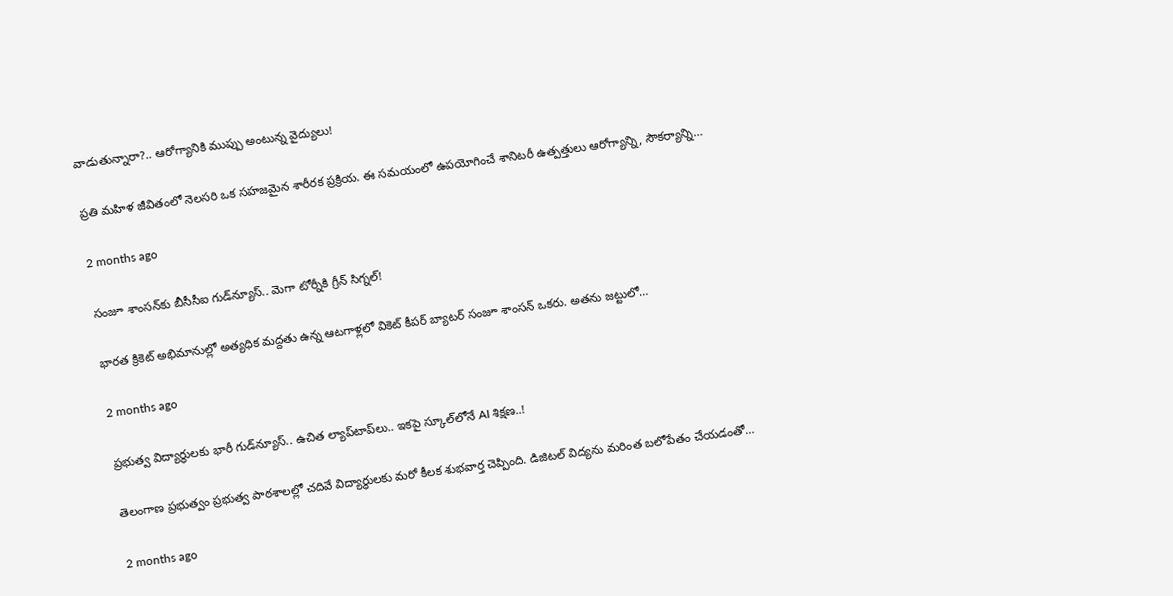వాడుతున్నారా?.. ఆరోగ్యానికి ముప్పు అంటున్న వైద్యులు!

ప్రతి మహిళ జీవితంలో నెలసరి ఒక సహజమైన శారీరక ప్రక్రియ. ఈ సమయంలో ఉపయోగించే శానిటరీ ఉత్పత్తులు ఆరోగ్యాన్ని, సౌకర్యాన్ని…

2 months ago

సంజూ శాంసన్‌కు బీసీసీఐ గుడ్‌న్యూస్.. మెగా టోర్నీకి గ్రీన్ సిగ్నల్!

భారత క్రికెట్ అభిమానుల్లో అత్యధిక మద్దతు ఉన్న ఆటగాళ్లలో వికెట్ కీపర్ బ్యాటర్ సంజూ శాంసన్ ఒకరు. అతను జట్టులో…

2 months ago

ప్రభుత్వ విద్యార్థులకు భారీ గుడ్‌న్యూస్.. ఉచిత ల్యాప్‌టాప్‌లు.. ఇకపై స్కూల్‌లోనే AI శిక్షణ..!

తెలంగాణ ప్రభుత్వం ప్రభుత్వ పాఠశాలల్లో చదివే విద్యార్థులకు మరో కీలక శుభవార్త చెప్పింది. డిజిటల్ విద్యను మరింత బలోపేతం చేయడంతో…

2 months ago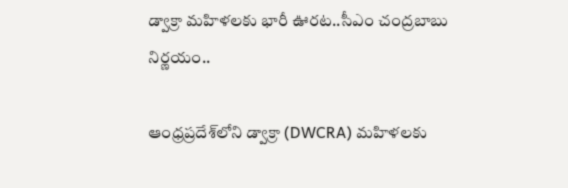డ్వాక్రా మహిళలకు భారీ ఊరట..సీఎం చంద్రబాబు నిర్ణయం..

ఆంధ్రప్రదేశ్‌లోని డ్వాక్రా (DWCRA) మహిళలకు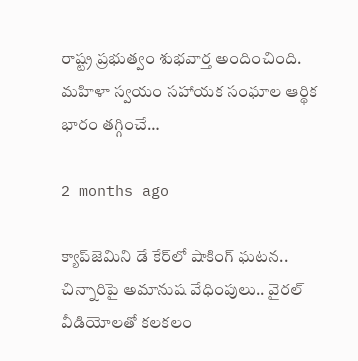రాష్ట్ర ప్రభుత్వం శుభవార్త అందించింది. మహిళా స్వయం సహాయక సంఘాల ఆర్థిక భారం తగ్గించే…

2 months ago

క్యాప్‌జెమిని డే కేర్‌లో షాకింగ్ ఘటన.. చిన్నారిపై అమానుష వేధింపులు.. వైరల్ వీడియోలతో కలకలం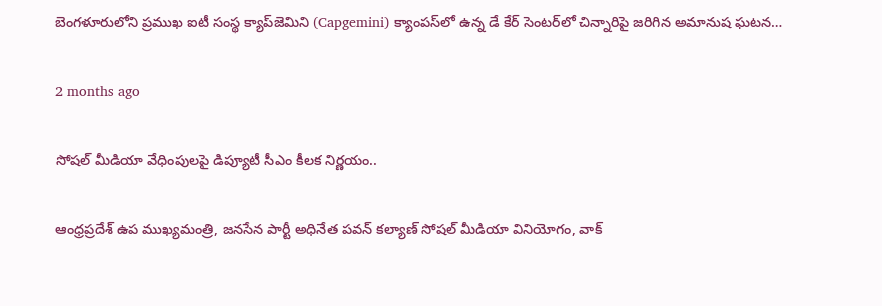బెంగళూరులోని ప్రముఖ ఐటీ సంస్థ క్యాప్‌జెమిని (Capgemini) క్యాంపస్‌లో ఉన్న డే కేర్ సెంటర్‌లో చిన్నారిపై జరిగిన అమానుష ఘటన…

2 months ago

సోషల్ మీడియా వేధింపులపై డిప్యూటీ సీఎం కీలక నిర్ణయం..

ఆంధ్రప్రదేశ్ ఉప ముఖ్యమంత్రి, జనసేన పార్టీ అధినేత పవన్ కల్యాణ్ సోషల్ మీడియా వినియోగం, వాక్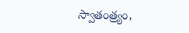స్వాతంత్ర్యం,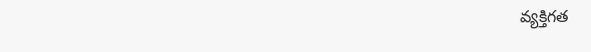వ్యక్తిగత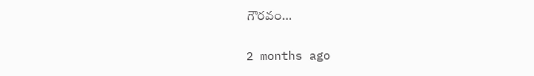గౌరవం…

2 months ago